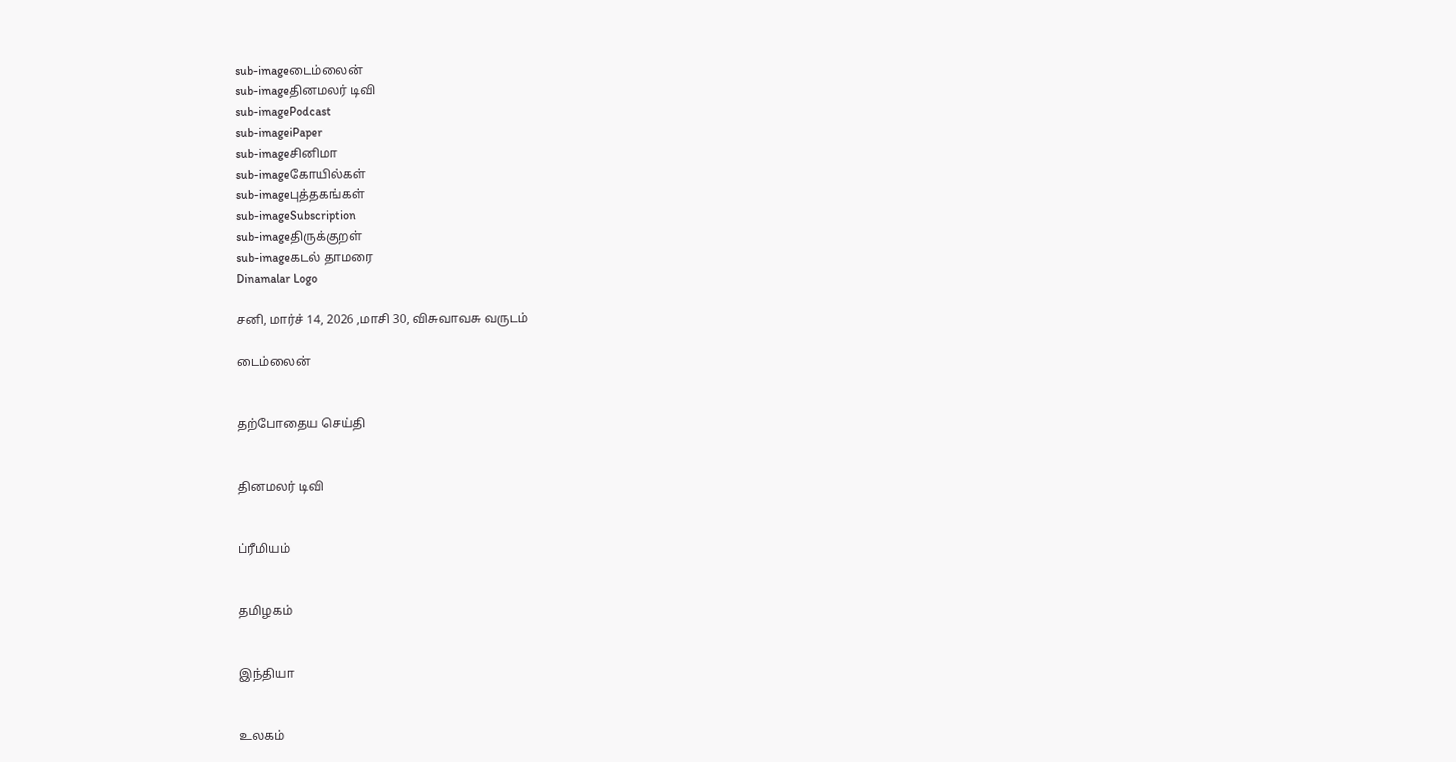sub-imageடைம்லைன்
sub-imageதினமலர் டிவி
sub-imagePodcast
sub-imageiPaper
sub-imageசினிமா
sub-imageகோயில்கள்
sub-imageபுத்தகங்கள்
sub-imageSubscription
sub-imageதிருக்குறள்
sub-imageகடல் தாமரை
Dinamalar Logo

சனி, மார்ச் 14, 2026 ,மாசி 30, விசுவாவசு வருடம்

டைம்லைன்


தற்போதைய செய்தி


தினமலர் டிவி


ப்ரீமியம்


தமிழகம்


இந்தியா


உலகம்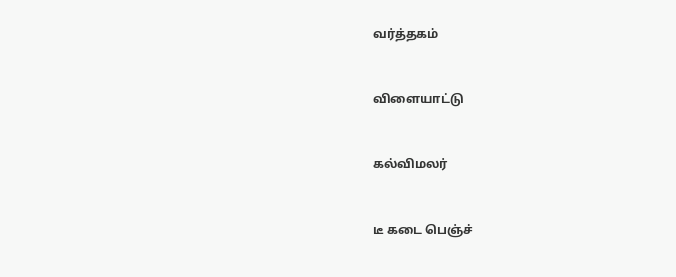வர்த்தகம்


விளையாட்டு


கல்விமலர்


டீ கடை பெஞ்ச்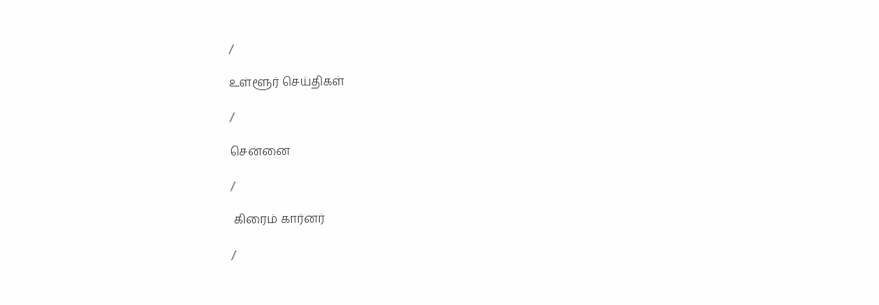/

உள்ளூர் செய்திகள்

/

சென்னை

/

 கிரைம் கார்னர்

/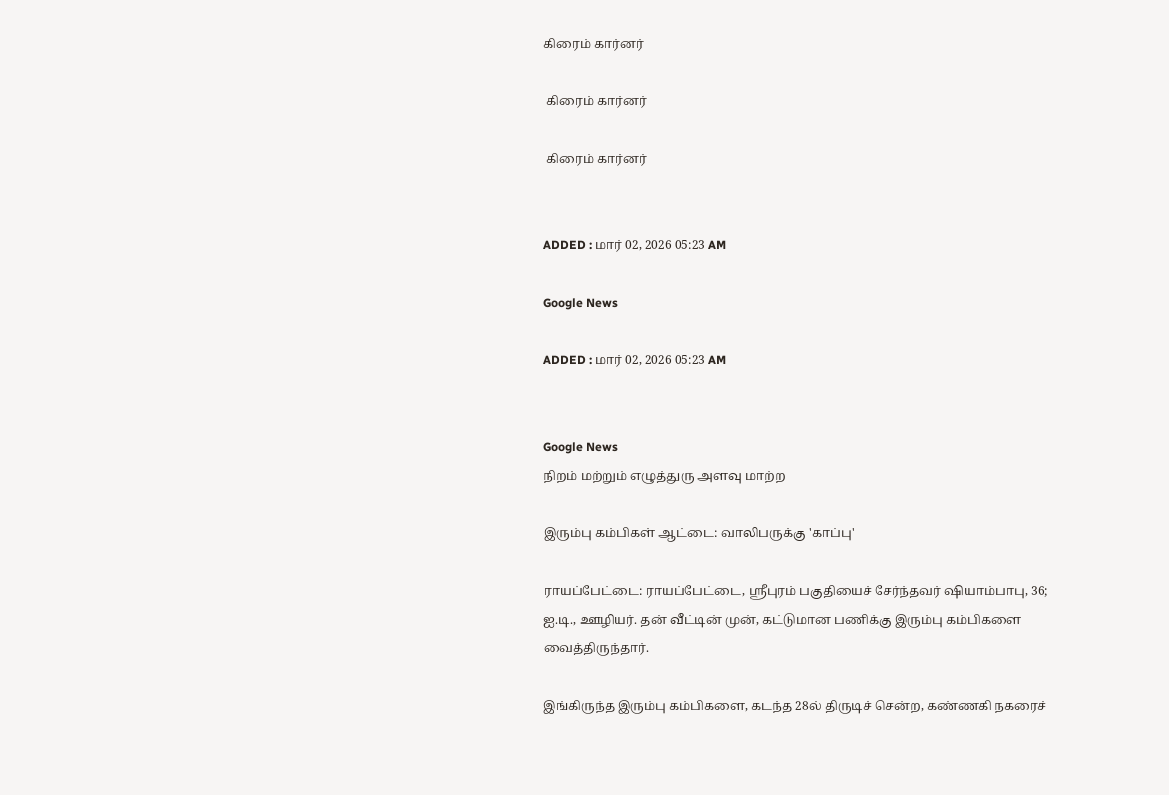கிரைம் கார்னர்

 கிரைம் கார்னர்

 கிரைம் கார்னர்


ADDED : மார் 02, 2026 05:23 AM

Google News

ADDED : மார் 02, 2026 05:23 AM


Google News
நிறம் மற்றும் எழுத்துரு அளவு மாற்ற

இரும்பு கம்பிகள் ஆட்டை: வாலிபருக்கு 'காப்பு'

ராயப்பேட்டை: ராயப்பேட்டை, ஸ்ரீபுரம் பகுதியைச் சேர்ந்தவர் ஷியாம்பாபு, 36; ஐ.டி., ஊழியர். தன் வீட்டின் முன், கட்டுமான பணிக்கு இரும்பு கம்பிகளை வைத்திருந்தார்.

இங்கிருந்த இரும்பு கம்பிகளை, கடந்த 28ல் திருடிச் சென்ற, கண்ணகி நகரைச்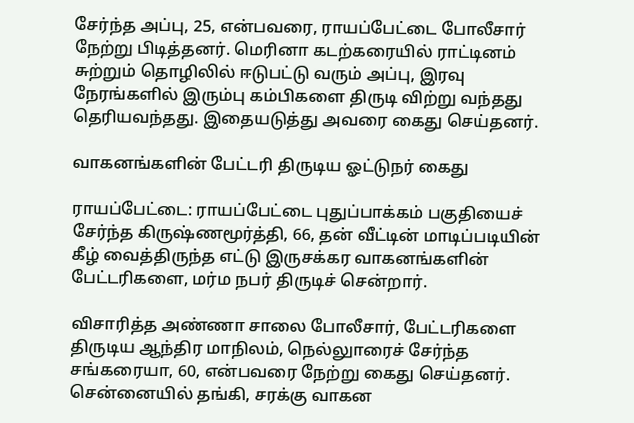சேர்ந்த அப்பு, 25, என்பவரை, ராயப்பேட்டை போலீசார் நேற்று பிடித்தனர். மெரினா கடற்கரையில் ராட்டினம் சுற்றும் தொழிலில் ஈடுபட்டு வரும் அப்பு, இரவு நேரங்களில் இரும்பு கம்பிகளை திருடி விற்று வந்தது தெரியவந்தது. இதையடுத்து அவரை கைது செய்தனர்.

வாகனங்களின் பேட்டரி திருடிய ஓட்டுநர் கைது

ராயப்பேட்டை: ராயப்பேட்டை புதுப்பாக்கம் பகுதியைச் சேர்ந்த கிருஷ்ணமூர்த்தி, 66, தன் வீட்டின் மாடிப்படியின் கீழ் வைத்திருந்த எட்டு இருசக்கர வாகனங்களின் பேட்டரிகளை, மர்ம நபர் திருடிச் சென்றார்.

விசாரித்த அண்ணா சாலை போலீசார், பேட்டரிகளை திருடிய ஆந்திர மாநிலம், நெல்லுாரைச் சேர்ந்த சங்கரையா, 60, என்பவரை நேற்று கைது செய்தனர். சென்னையில் தங்கி, சரக்கு வாகன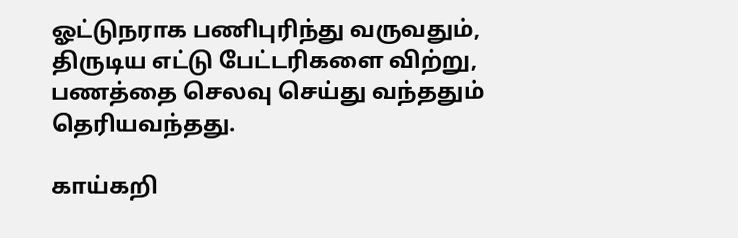ஓட்டுநராக பணிபுரிந்து வருவதும், திருடிய எட்டு பேட்டரிகளை விற்று, பணத்தை செலவு செய்து வந்ததும் தெரியவந்தது.

காய்கறி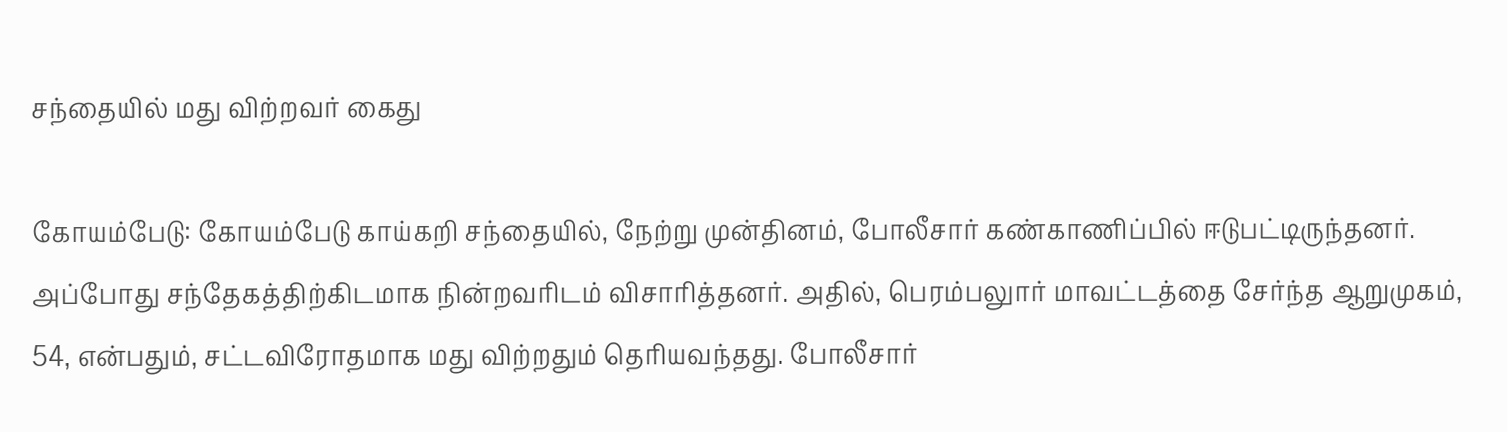சந்தையில் மது விற்றவர் கைது

கோயம்பேடு: கோயம்பேடு காய்கறி சந்தையில், நேற்று முன்தினம், போலீசார் கண்காணிப்பில் ஈடுபட்டிருந்தனர். அப்போது சந்தேகத்திற்கிடமாக நின்றவரிடம் விசாரித்தனர். அதில், பெரம்பலுார் மாவட்டத்தை சேர்ந்த ஆறுமுகம், 54, என்பதும், சட்டவிரோதமாக மது விற்றதும் தெரியவந்தது. போலீசார்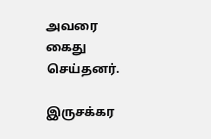அவரை கைது செய்தனர்.

இருசக்கர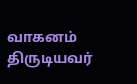வாகனம் திருடியவர்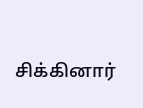சிக்கினார்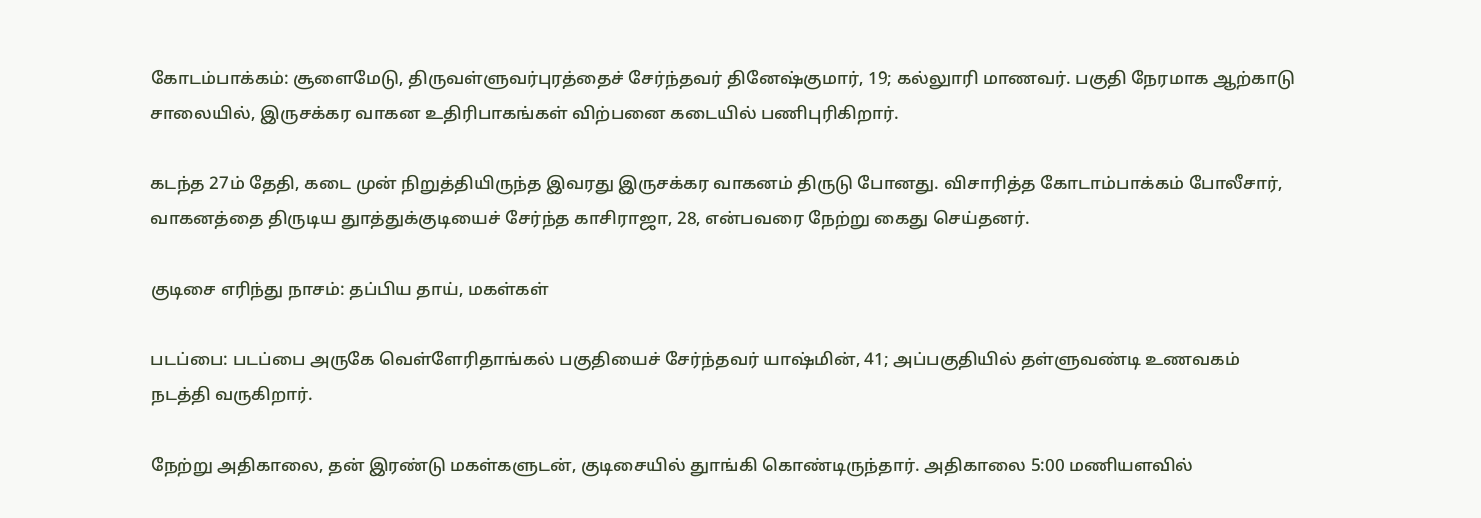கோடம்பாக்கம்: சூளைமேடு, திருவள்ளுவர்புரத்தைச் சேர்ந்தவர் தினேஷ்குமார், 19; கல்லுாரி மாணவர். பகுதி நேரமாக ஆற்காடு சாலையில், இருசக்கர வாகன உதிரிபாகங்கள் விற்பனை கடையில் பணிபுரிகிறார்.

கடந்த 27ம் தேதி, கடை முன் நிறுத்தியிருந்த இவரது இருசக்கர வாகனம் திருடு போனது. விசாரித்த கோடாம்பாக்கம் போலீசார், வாகனத்தை திருடிய துாத்துக்குடியைச் சேர்ந்த காசிராஜா, 28, என்பவரை நேற்று கைது செய்தனர்.

குடிசை எரிந்து நாசம்: தப்பிய தாய், மகள்கள்

படப்பை: படப்பை அருகே வெள்ளேரிதாங்கல் பகுதியைச் சேர்ந்தவர் யாஷ்மின், 41; அப்பகுதியில் தள்ளுவண்டி உணவகம் நடத்தி வருகிறார்.

நேற்று அதிகாலை, தன் இரண்டு மகள்களுடன், குடிசையில் துாங்கி கொண்டிருந்தார். அதிகாலை 5:00 மணியளவில்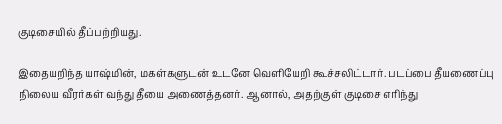குடிசையில் தீப்பற்றியது.

இதையறிந்த யாஷ்மின், மகள்களுடன் உடனே வெளியேறி கூச்சலிட்டார். படப்பை தீயணைப்பு நிலைய வீரர்கள் வந்து தீயை அணைத்தனர். ஆனால், அதற்குள் குடிசை எரிந்து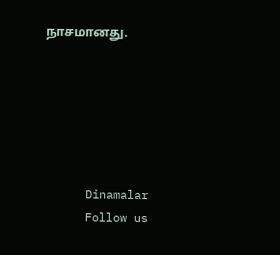நாசமானது.






      Dinamalar
      Follow us